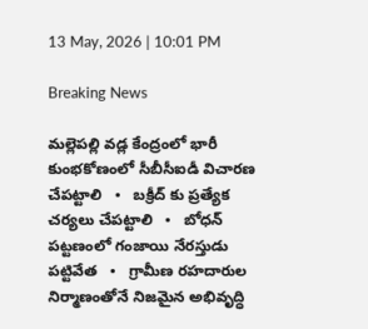13 May, 2026 | 10:01 PM

Breaking News

మల్లెపల్లి వడ్ల కేంద్రంలో భారీ కుంభకోణంలో సీబీసీఐడీ విచారణ చేపట్టాలి   •   బక్రీద్ కు ప్రత్యేక చర్యలు చేపట్టాలి   •   బోధన్ పట్టణంలో గంజాయి నేరస్తుడు పట్టివేత   •   గ్రామీణ రహదారుల నిర్మాణంతోనే నిజమైన అభివృద్ధి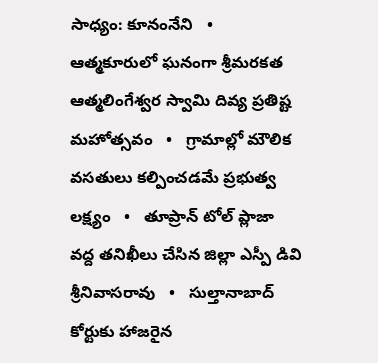సాధ్యం: కూనంనేని   •   ఆత్మకూరులో ఘనంగా శ్రీమరకత ఆత్మలింగేశ్వర స్వామి దివ్య ప్రతిష్ట మహోత్సవం   •   గ్రామాల్లో మౌలిక వసతులు కల్పించడమే ప్రభుత్వ లక్ష్యం   •   తూప్రాన్ టోల్ ప్లాజా వద్ద తనిఖీలు చేసిన జిల్లా ఎస్పీ డివి శ్రీనివాసరావు   •   సుల్తానాబాద్ కోర్టుకు హాజరైన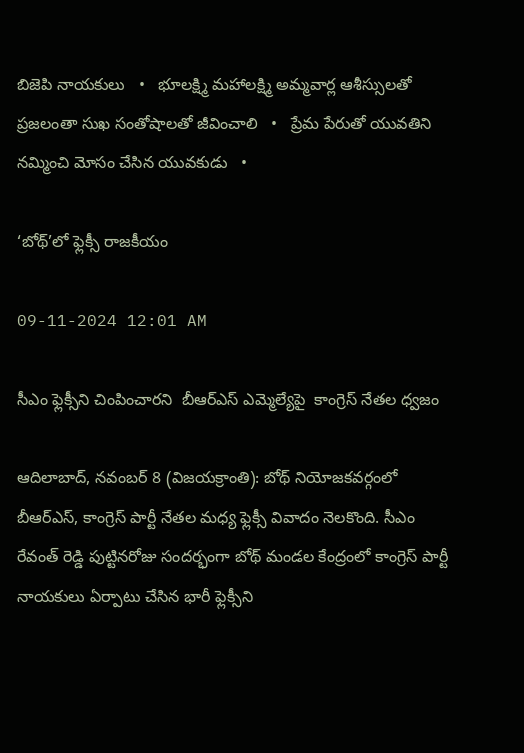బిజెపి నాయకులు   •   భూలక్ష్మి మహాలక్ష్మి అమ్మవార్ల ఆశీస్సులతో ప్రజలంతా సుఖ సంతోషాలతో జీవించాలి   •   ప్రేమ పేరుతో యువతిని నమ్మించి మోసం చేసిన యువకుడు   •

‘బోథ్’లో ఫ్లెక్సీ రాజకీయం

09-11-2024 12:01 AM

సీఎం ఫ్లెక్సీని చింపించారని  బీఆర్‌ఎస్ ఎమ్మెల్యేపై  కాంగ్రెస్ నేతల ధ్వజం

ఆదిలాబాద్, నవంబర్ 8 (విజయక్రాంతి): బోథ్ నియోజకవర్గంలో బీఆర్‌ఎస్, కాంగ్రెస్ పార్టీ నేతల మధ్య ఫ్లెక్సీ వివాదం నెలకొంది. సీఎం రేవంత్ రెడ్డి పుట్టినరోజు సందర్భంగా బోథ్ మండల కేంద్రంలో కాంగ్రెస్ పార్టీ నాయకులు ఏర్పాటు చేసిన భారీ ఫ్లెక్సీని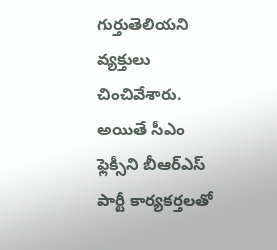గుర్తుతెలియని వ్యక్తులు చించివేశారు. అయితే సీఎం ఫ్లెక్సీని బీఆర్‌ఎస్ పార్టీ కార్యకర్తలతో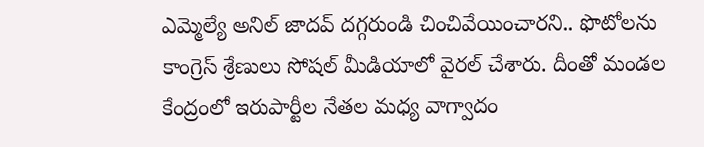ఎమ్మెల్యే అనిల్ జాదవ్ దగ్గరుండి చించివేయించారని.. ఫొటోలను కాంగ్రెస్ శ్రేణులు సోషల్ మీడియాలో వైరల్ చేశారు. దీంతో మండల కేంద్రంలో ఇరుపార్టీల నేతల మధ్య వాగ్వాదం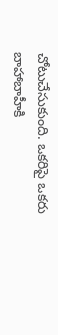చోటుచేసుకుంది. ఒకరిపై ఒకరు బాహాబాహీకి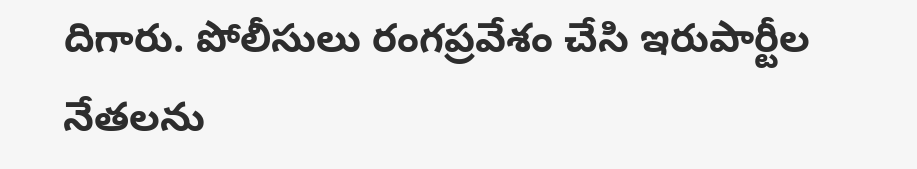దిగారు. పోలీసులు రంగప్రవేశం చేసి ఇరుపార్టీల నేతలను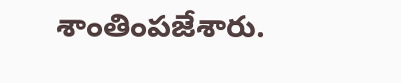శాంతింపజేశారు.